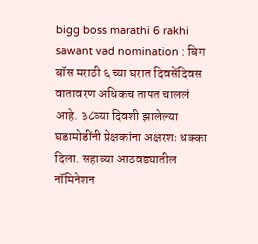bigg boss marathi 6 rakhi sawant vad nomination : बिग बॉस मराठी ६ च्या घरात दिवसेंदिवस वातावरण अधिकच तापत चाललं आहे. ३८व्या दिवशी झालेल्या घडामोडींनी प्रेक्षकांना अक्षरशः धक्का दिला. सहाव्या आठवड्यातील नॉमिनेशन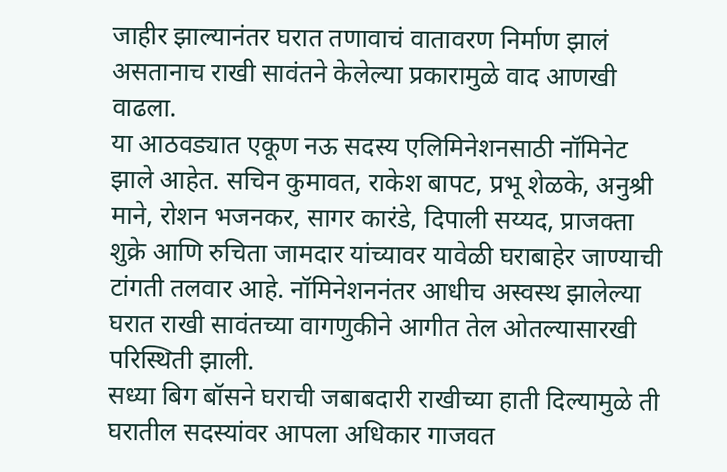जाहीर झाल्यानंतर घरात तणावाचं वातावरण निर्माण झालं असतानाच राखी सावंतने केलेल्या प्रकारामुळे वाद आणखी वाढला.
या आठवड्यात एकूण नऊ सदस्य एलिमिनेशनसाठी नॉमिनेट झाले आहेत. सचिन कुमावत, राकेश बापट, प्रभू शेळके, अनुश्री माने, रोशन भजनकर, सागर कारंडे, दिपाली सय्यद, प्राजक्ता शुक्रे आणि रुचिता जामदार यांच्यावर यावेळी घराबाहेर जाण्याची टांगती तलवार आहे. नॉमिनेशननंतर आधीच अस्वस्थ झालेल्या घरात राखी सावंतच्या वागणुकीने आगीत तेल ओतल्यासारखी परिस्थिती झाली.
सध्या बिग बॉसने घराची जबाबदारी राखीच्या हाती दिल्यामुळे ती घरातील सदस्यांवर आपला अधिकार गाजवत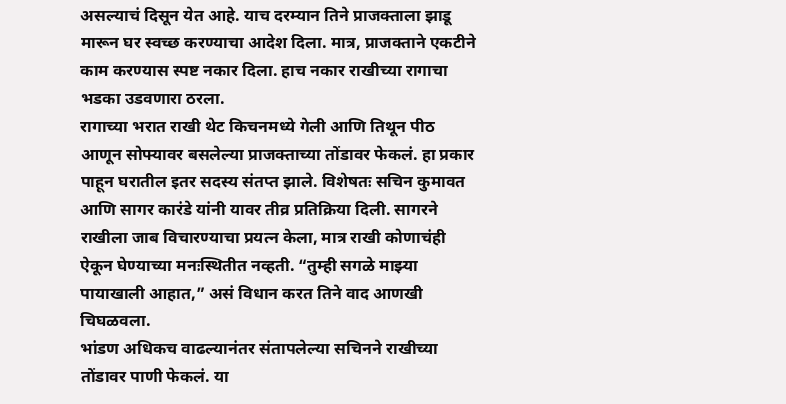असल्याचं दिसून येत आहे. याच दरम्यान तिने प्राजक्ताला झाडू मारून घर स्वच्छ करण्याचा आदेश दिला. मात्र, प्राजक्ताने एकटीने काम करण्यास स्पष्ट नकार दिला. हाच नकार राखीच्या रागाचा भडका उडवणारा ठरला.
रागाच्या भरात राखी थेट किचनमध्ये गेली आणि तिथून पीठ आणून सोफ्यावर बसलेल्या प्राजक्ताच्या तोंडावर फेकलं. हा प्रकार पाहून घरातील इतर सदस्य संतप्त झाले. विशेषतः सचिन कुमावत आणि सागर कारंडे यांनी यावर तीव्र प्रतिक्रिया दिली. सागरने राखीला जाब विचारण्याचा प्रयत्न केला, मात्र राखी कोणाचंही ऐकून घेण्याच्या मनःस्थितीत नव्हती. “तुम्ही सगळे माझ्या पायाखाली आहात,” असं विधान करत तिने वाद आणखी चिघळवला.
भांडण अधिकच वाढल्यानंतर संतापलेल्या सचिनने राखीच्या तोंडावर पाणी फेकलं. या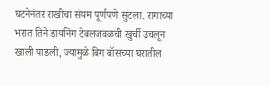घटनेनंतर राखीचा संयम पूर्णपणे सुटला. रागाच्या भरात तिने डायनिंग टेबलजवळची खुर्ची उचलून खाली पाडली, ज्यामुळे बिग बॉसच्या घरातील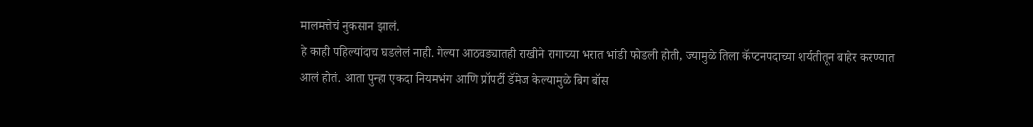मालमत्तेचं नुकसान झालं.
हे काही पहिल्यांदाच घडलेलं नाही. गेल्या आठवड्यातही राखीने रागाच्या भरात भांडी फोडली होती, ज्यामुळे तिला कॅप्टनपदाच्या शर्यतीतून बाहेर करण्यात आलं होतं. आता पुन्हा एकदा नियमभंग आणि प्रॉपर्टी डॅमेज केल्यामुळे बिग बॉस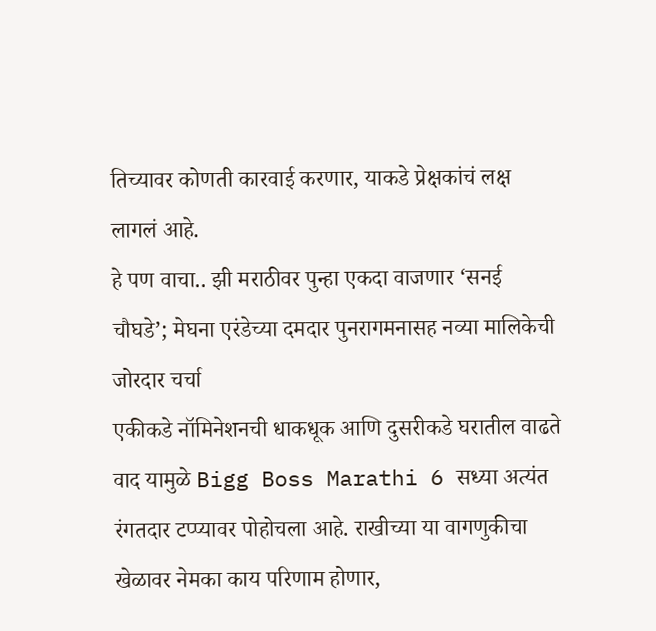तिच्यावर कोणती कारवाई करणार, याकडे प्रेक्षकांचं लक्ष लागलं आहे.
हे पण वाचा.. झी मराठीवर पुन्हा एकदा वाजणार ‘सनई चौघडे’; मेघना एरंडेच्या दमदार पुनरागमनासह नव्या मालिकेची जोरदार चर्चा
एकीकडे नॉमिनेशनची धाकधूक आणि दुसरीकडे घरातील वाढते वाद यामुळे Bigg Boss Marathi 6 सध्या अत्यंत रंगतदार टप्प्यावर पोहोचला आहे. राखीच्या या वागणुकीचा खेळावर नेमका काय परिणाम होणार,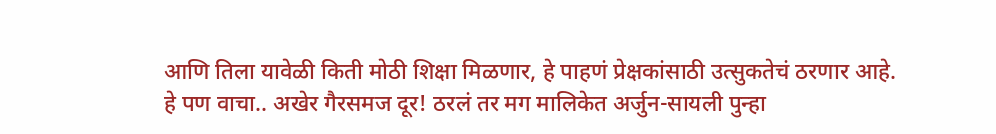आणि तिला यावेळी किती मोठी शिक्षा मिळणार, हे पाहणं प्रेक्षकांसाठी उत्सुकतेचं ठरणार आहे.
हे पण वाचा.. अखेर गैरसमज दूर! ठरलं तर मग मालिकेत अर्जुन-सायली पुन्हा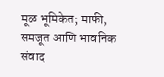मूळ भूमिकेत; माफी, समजूत आणि भावनिक संवाद